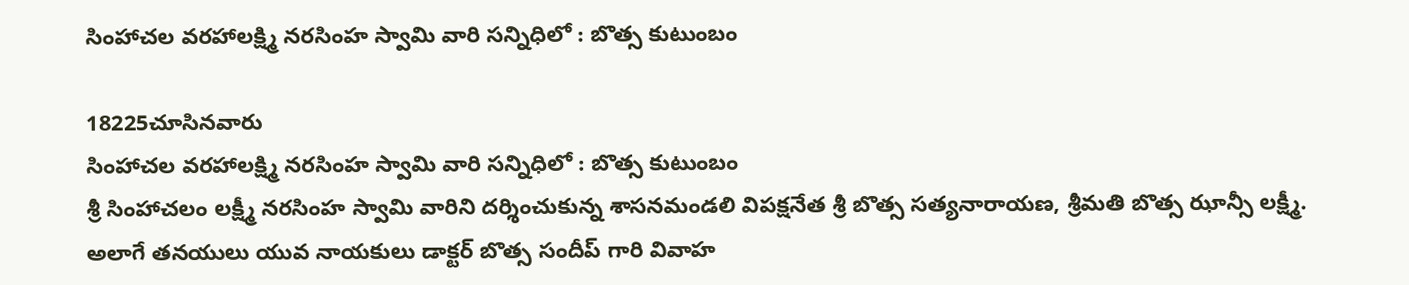సింహాచల వరహాలక్ష్మి నరసింహ స్వామి వారి సన్నిధిలో : బొత్స కుటుంబం

18225చూసినవారు
సింహాచల వరహాలక్ష్మి నరసింహ స్వామి వారి సన్నిధిలో : బొత్స కుటుంబం
శ్రీ సింహాచలం లక్ష్మీ నరసింహ స్వామి వారిని దర్శించుకున్న శాసనమండలి విపక్షనేత శ్రీ బొత్స సత్యనారాయణ, శ్రీమతి బొత్స ఝాన్సీ లక్ష్మీ. అలాగే తనయులు యువ నాయకులు డాక్టర్ బొత్స సందీప్ గారి వివాహ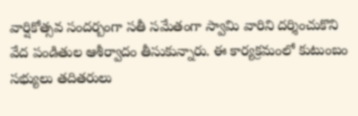వార్షికోత్సవ సందర్బంగా సతీ సమేతంగా స్వామి వారిని దర్శించుకొని వేద పండితుల ఆశీర్వాదం తీసుకున్నారు. ఈ కార్యక్రమంలో కుటుంబం సభ్యులు తదితరులు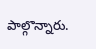పాల్గొన్నారు.